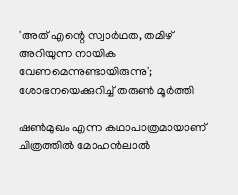'അത് എന്റെ സ്വാർഥത, തമിഴ് അറിയുന്ന നായിക വേണമെന്നുണ്ടായിരുന്നു'; ശോഭനയെക്കുറിച്ച് തരുൺ മൂർത്തി

ഷൺമുഖം എന്ന കഥാപാത്രമായാണ് ചിത്രത്തിൽ മോഹൻലാൽ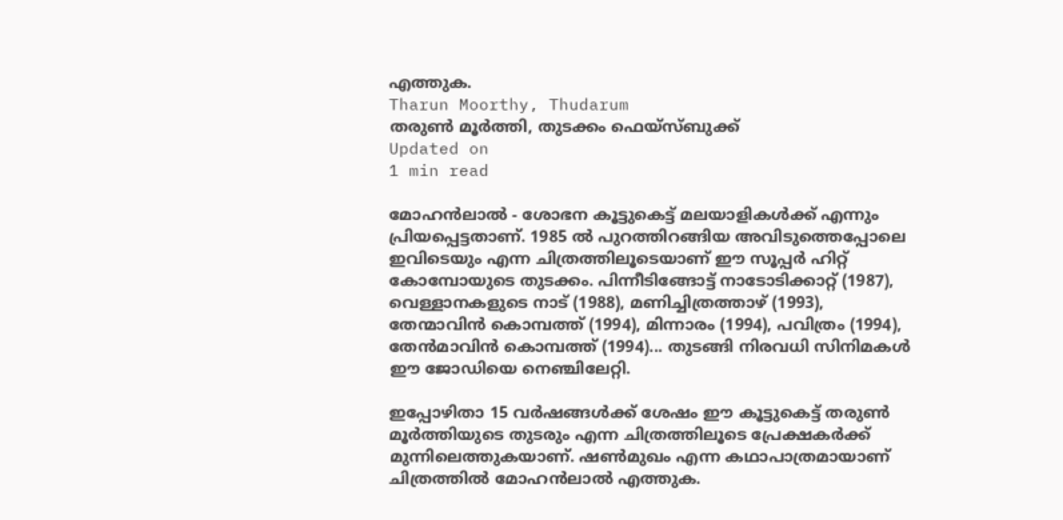എത്തുക.
Tharun Moorthy, Thudarum
തരുൺ മൂർത്തി, തുടക്കം ഫെയ്സ്ബുക്ക്
Updated on
1 min read

മോഹൻലാൽ - ശോഭന കൂട്ടുകെട്ട് മലയാളികൾക്ക് എന്നും പ്രിയപ്പെട്ടതാണ്. 1985 ൽ പുറത്തിറങ്ങിയ അവിടുത്തെപ്പോലെ ഇവിടെയും എന്ന ചിത്രത്തിലൂടെയാണ് ഈ സൂപ്പർ ഹിറ്റ് കോമ്പോയുടെ തുടക്കം. പിന്നീടിങ്ങോട്ട് നാടോടിക്കാറ്റ് (1987), വെള്ളാനകളുടെ നാട് (1988), മണിച്ചിത്രത്താഴ് (1993), തേന്മാവിൻ കൊമ്പത്ത് (1994), മിന്നാരം (1994), പവിത്രം (1994), തേൻമാവിൻ കൊമ്പത്ത് (1994)... തുടങ്ങി നിരവധി സിനിമകൾ ഈ ജോഡിയെ നെഞ്ചിലേറ്റി.

ഇപ്പോഴിതാ 15 വർഷങ്ങൾക്ക് ശേഷം ഈ കൂട്ടുകെട്ട് തരുൺ മൂർത്തിയുടെ തുടരും എന്ന ചിത്രത്തിലൂടെ പ്രേക്ഷകർക്ക് മുന്നിലെത്തുകയാണ്. ഷൺമുഖം എന്ന കഥാപാത്രമായാണ് ചിത്രത്തിൽ മോഹൻലാൽ എത്തുക.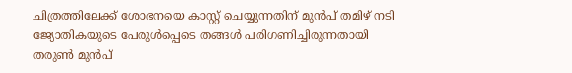ചിത്രത്തിലേക്ക് ശോഭനയെ കാസ്റ്റ് ചെയ്യുന്നതിന് മുൻപ് തമിഴ് നടി ജ്യോതികയുടെ പേരുൾപ്പെടെ തങ്ങൾ പരിഗണിച്ചിരുന്നതായി തരുൺ മുൻപ്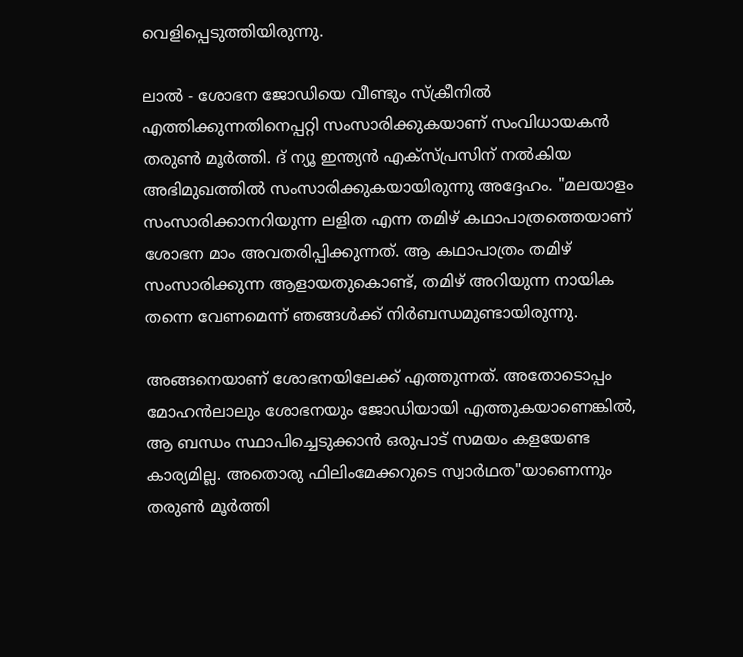വെളിപ്പെടുത്തിയിരുന്നു.

ലാൽ - ശോഭന ജോഡിയെ വീണ്ടും സ്ക്രീനിൽ എത്തിക്കുന്നതിനെപ്പറ്റി സംസാരിക്കുകയാണ് സംവിധായകൻ തരുൺ മൂർത്തി. ദ് ന്യൂ ഇന്ത്യൻ എക്സ്പ്രസിന് നൽകിയ അഭിമുഖത്തിൽ സംസാരിക്കുകയായിരുന്നു അദ്ദേഹം. "മലയാളം സംസാരിക്കാനറിയുന്ന ലളിത എന്ന തമിഴ് കഥാപാത്രത്തെയാണ് ശോഭന മാം അവതരിപ്പിക്കുന്നത്. ആ കഥാപാത്രം തമിഴ് സംസാരിക്കുന്ന ആളായതുകൊണ്ട്, തമിഴ് അറിയുന്ന നായിക തന്നെ വേണമെന്ന് ഞങ്ങൾക്ക് നിർബന്ധമുണ്ടായിരുന്നു.

അങ്ങനെയാണ് ശോഭനയിലേക്ക് എത്തുന്നത്. അതോടൊപ്പം മോഹൻലാലും ശോഭനയും ജോഡിയായി എത്തുകയാണെങ്കിൽ, ആ ബന്ധം സ്ഥാപിച്ചെടുക്കാൻ ഒരുപാട് സമയം കളയേണ്ട കാര്യമില്ല. അതൊരു ഫിലിംമേക്കറുടെ സ്വാർഥത"യാണെന്നും തരുൺ മൂർത്തി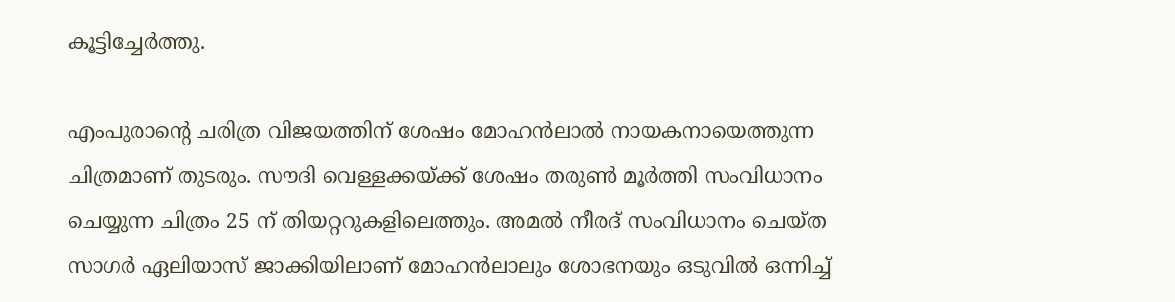കൂട്ടിച്ചേർത്തു.

എംപുരാന്റെ ചരിത്ര വിജയത്തിന് ശേഷം മോഹന്‍ലാല്‍ നായകനായെത്തുന്ന ചിത്രമാണ് തുടരും. സൗദി വെള്ളക്കയ്ക്ക് ശേഷം തരുണ്‍ മൂര്‍ത്തി സംവിധാനം ചെയ്യുന്ന ചിത്രം 25 ന് തിയറ്ററുകളിലെത്തും. അമല്‍ നീരദ് സംവിധാനം ചെയ്ത സാഗര്‍ ഏലിയാസ് ജാക്കിയിലാണ് മോഹൻലാലും ശോഭനയും ഒടുവില്‍ ഒന്നിച്ച്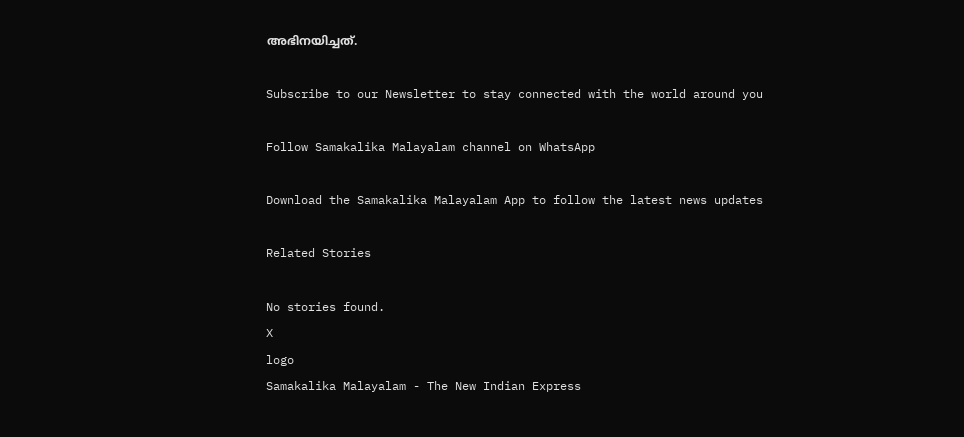അഭിനയിച്ചത്.

Subscribe to our Newsletter to stay connected with the world around you

Follow Samakalika Malayalam channel on WhatsApp

Download the Samakalika Malayalam App to follow the latest news updates

Related Stories

No stories found.
X
logo
Samakalika Malayalam - The New Indian Express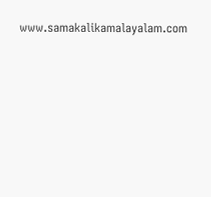www.samakalikamalayalam.com